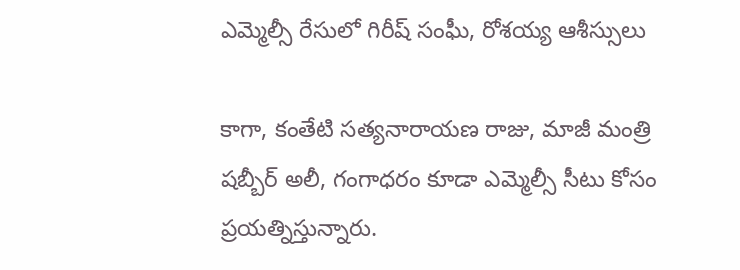ఎమ్మెల్సీ రేసులో గిరీష్ సంఘీ, రోశయ్య ఆశీస్సులు

కాగా, కంతేటి సత్యనారాయణ రాజు, మాజీ మంత్రి షబ్బీర్ అలీ, గంగాధరం కూడా ఎమ్మెల్సీ సీటు కోసం ప్రయత్నిస్తున్నారు.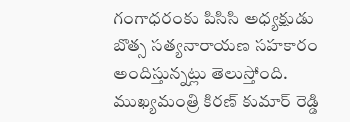గంగాధరంకు పిసిసి అధ్యక్షుడు బొత్స సత్యనారాయణ సహకారం అందిస్తున్నట్లు తెలుస్తోంది. ముఖ్యమంత్రి కిరణ్ కుమార్ రెడ్డి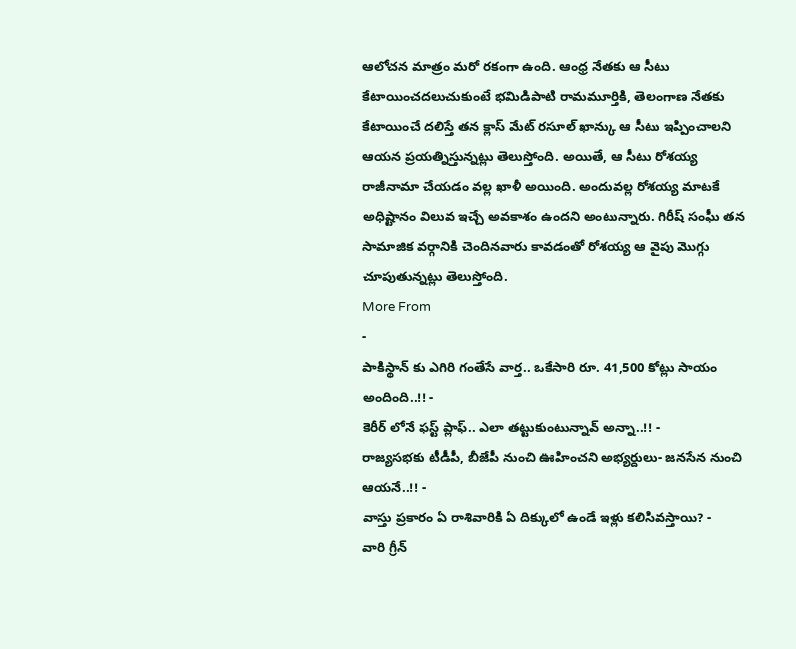ఆలోచన మాత్రం మరో రకంగా ఉంది. ఆంధ్ర నేతకు ఆ సీటు కేటాయించదలుచుకుంటే భమిడిపాటి రామమూర్తికి, తెలంగాణ నేతకు కేటాయించే దలిస్తే తన క్లాస్ మేట్ రసూల్ ఖాన్కు ఆ సీటు ఇప్పించాలని ఆయన ప్రయత్నిస్తున్నట్లు తెలుస్తోంది. అయితే, ఆ సీటు రోశయ్య రాజీనామా చేయడం వల్ల ఖాళీ అయింది. అందువల్ల రోశయ్య మాటకే అధిష్టానం విలువ ఇచ్చే అవకాశం ఉందని అంటున్నారు. గిరీష్ సంఘీ తన సామాజిక వర్గానికి చెందినవారు కావడంతో రోశయ్య ఆ వైపు మొగ్గు చూపుతున్నట్లు తెలుస్తోంది.
More From
-
పాకిస్థాన్ కు ఎగిరి గంతేసే వార్త.. ఒకేసారి రూ. 41,500 కోట్లు సాయం అందింది..!! -
కెరీర్ లోనే ఫస్ట్ ప్లాఫ్.. ఎలా తట్టుకుంటున్నావ్ అన్నా..!! -
రాజ్యసభకు టీడీపీ, బీజేపీ నుంచి ఊహించని అభ్యర్దులు- జనసేన నుంచి ఆయనే..!! -
వాస్తు ప్రకారం ఏ రాశివారికి ఏ దిక్కులో ఉండే ఇళ్లు కలిసివస్తాయి? -
వారి గ్రీన్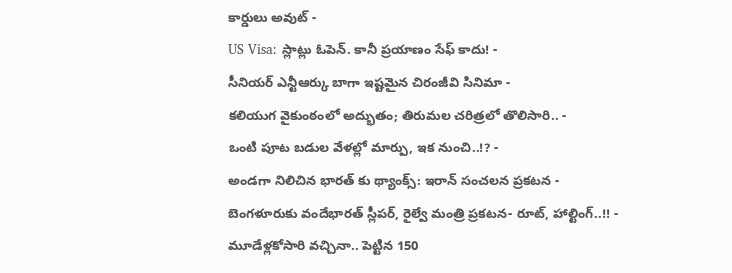కార్డులు అవుట్ -
US Visa: స్లాట్లు ఓపెన్. కానీ ప్రయాణం సేఫ్ కాదు! -
సీనియర్ ఎన్టీఆర్కు బాగా ఇష్టమైన చిరంజీవి సినిమా -
కలియుగ వైకుంఠంలో అద్భుతం; తిరుమల చరిత్రలో తొలిసారి.. -
ఒంటి పూట బడుల వేళల్లో మార్పు, ఇక నుంచి..!? -
అండగా నిలిచిన భారత్ కు థ్యాంక్స్: ఇరాన్ సంచలన ప్రకటన -
బెంగళూరుకు వందేభారత్ స్లీపర్, రైల్వే మంత్రి ప్రకటన- రూట్, హాల్టింగ్..!! -
మూడేళ్లకోసారి వచ్చినా.. పెట్టిన 150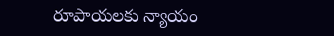రూపాయలకు న్యాయం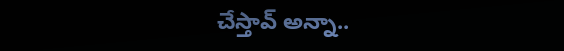చేస్తావ్ అన్నా..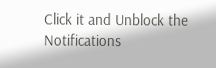Click it and Unblock the Notifications